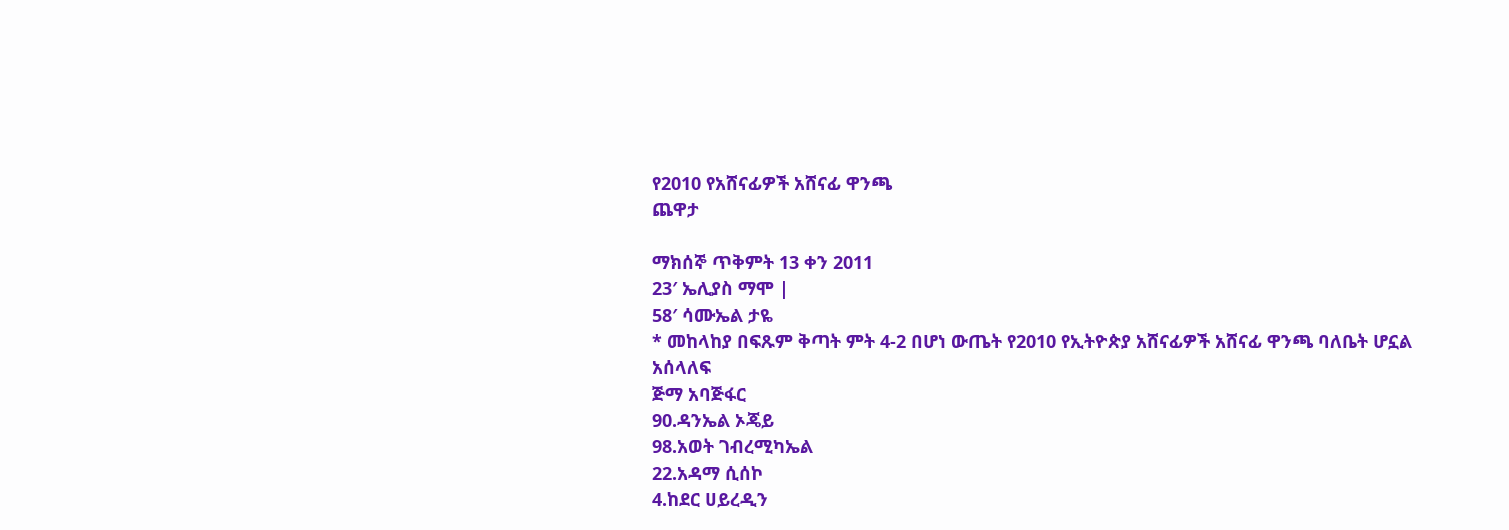የ2010 የአሸናፊዎች አሸናፊ ዋንጫ
ጨዋታ

ማክሰኞ ጥቅምት 13 ቀን 2011
23′ ኤሊያስ ማሞ |
58′ ሳሙኤል ታዬ
* መከላከያ በፍጹም ቅጣት ምት 4-2 በሆነ ውጤት የ2010 የኢትዮጵያ አሸናፊዎች አሸናፊ ዋንጫ ባለቤት ሆኗል
አሰላለፍ
ጅማ አባጅፋር
90.ዳንኤል ኦጄይ
98.አወት ገብረሚካኤል
22.አዳማ ሲሰኮ
4.ከደር ሀይረዲን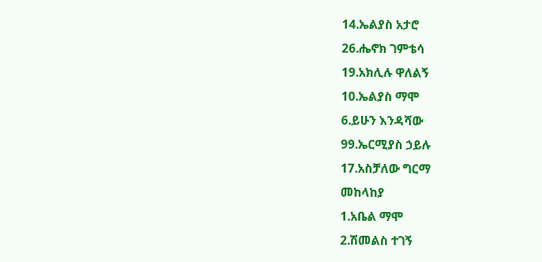14.ኤልያስ አታሮ
26.ሔኖክ ገምቴሳ
19.አክሊሉ ዋለልኝ
10.ኤልያስ ማሞ
6.ይሁን እንዳሻው
99.ኤርሚያስ ኃይሉ
17.አስቻለው ግርማ
መከላከያ
1.አቤል ማሞ
2.ሽመልስ ተገኝ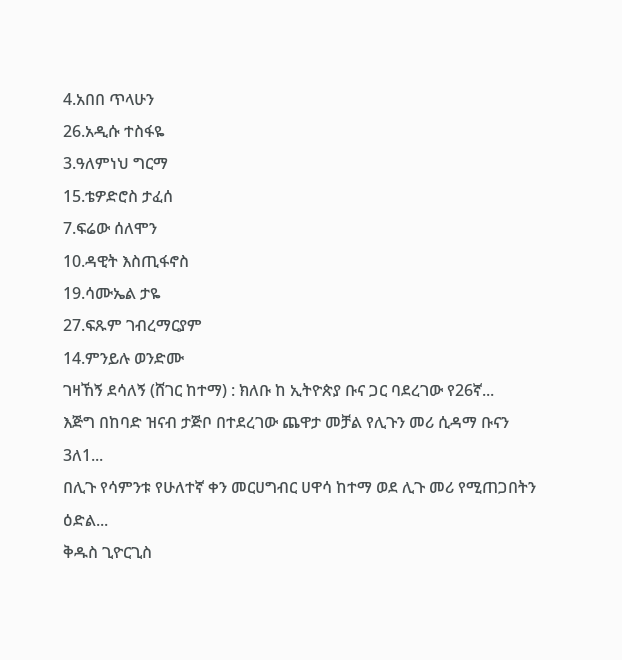4.አበበ ጥላሁን
26.አዲሱ ተስፋዬ
3.ዓለምነህ ግርማ
15.ቴዎድሮስ ታፈሰ
7.ፍሬው ሰለሞን
10.ዳዊት እስጢፋኖስ
19.ሳሙኤል ታዬ
27.ፍጹም ገብረማርያም
14.ምንይሉ ወንድሙ
ገዛኸኝ ደሳለኝ (ሸገር ከተማ) : ክለቡ ከ ኢትዮጵያ ቡና ጋር ባደረገው የ26ኛ...
እጅግ በከባድ ዝናብ ታጅቦ በተደረገው ጨዋታ መቻል የሊጉን መሪ ሲዳማ ቡናን 3ለ1...
በሊጉ የሳምንቱ የሁለተኛ ቀን መርሀግብር ሀዋሳ ከተማ ወደ ሊጉ መሪ የሚጠጋበትን ዕድል...
ቅዱስ ጊዮርጊስ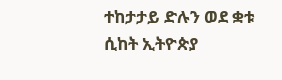ተከታታይ ድሉን ወደ ቋቱ ሲከት ኢትዮጵያ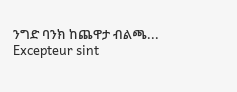ንግድ ባንክ ከጨዋታ ብልጫ...
Excepteur sint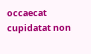occaecat cupidatat non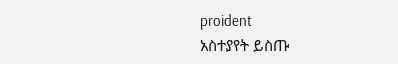proident
አስተያየት ይስጡ